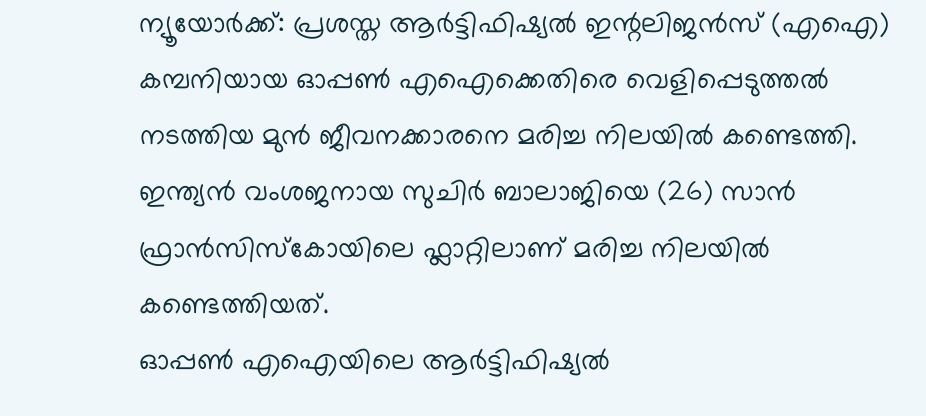ന്യൂയോർക്ക്: പ്രശസ്ത ആർട്ടിഫിഷ്യൽ ഇന്റലിജൻസ് (എഐ) കമ്പനിയായ ഓപ്പൺ എഐക്കെതിരെ വെളിപ്പെടുത്തൽ നടത്തിയ മുൻ ജീവനക്കാരനെ മരിച്ച നിലയിൽ കണ്ടെത്തി. ഇന്ത്യൻ വംശജനായ സുചിർ ബാലാജിയെ (26) സാൻ ഫ്രാൻസിസ്കോയിലെ ഫ്ലാറ്റിലാണ് മരിച്ച നിലയിൽ കണ്ടെത്തിയത്.
ഓപ്പൺ എഐയിലെ ആർട്ടിഫിഷ്യൽ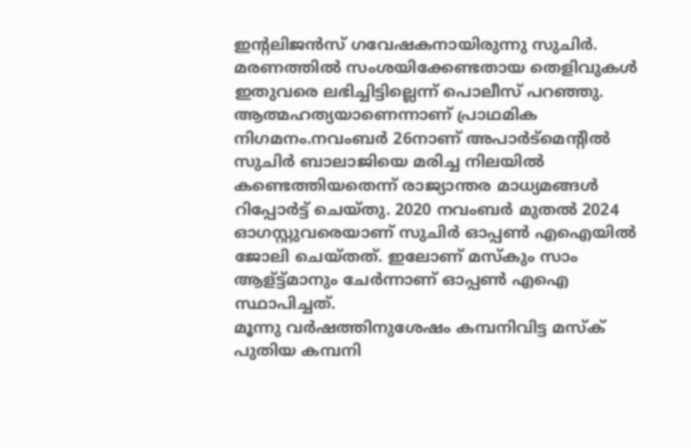ഇന്റലിജൻസ് ഗവേഷകനായിരുന്നു സുചിർ. മരണത്തിൽ സംശയിക്കേണ്ടതായ തെളിവുകൾ ഇതുവരെ ലഭിച്ചിട്ടില്ലെന്ന് പൊലീസ് പറഞ്ഞു. ആത്മഹത്യയാണെന്നാണ് പ്രാഥമിക നിഗമനം.നവംബർ 26നാണ് അപാർട്മെന്റിൽ സുചിർ ബാലാജിയെ മരിച്ച നിലയിൽ കണ്ടെത്തിയതെന്ന് രാജ്യാന്തര മാധ്യമങ്ങൾ റിപ്പോർട്ട് ചെയ്തു. 2020 നവംബർ മുതൽ 2024 ഓഗസ്റ്റുവരെയാണ് സുചിർ ഓപ്പൺ എഐയിൽ ജോലി ചെയ്തത്. ഇലോണ് മസ്കും സാം ആള്ട്ട്മാനും ചേർന്നാണ് ഓപ്പൺ എഐ സ്ഥാപിച്ചത്.
മൂന്നു വർഷത്തിനുശേഷം കമ്പനിവിട്ട മസ്ക് പുതിയ കമ്പനി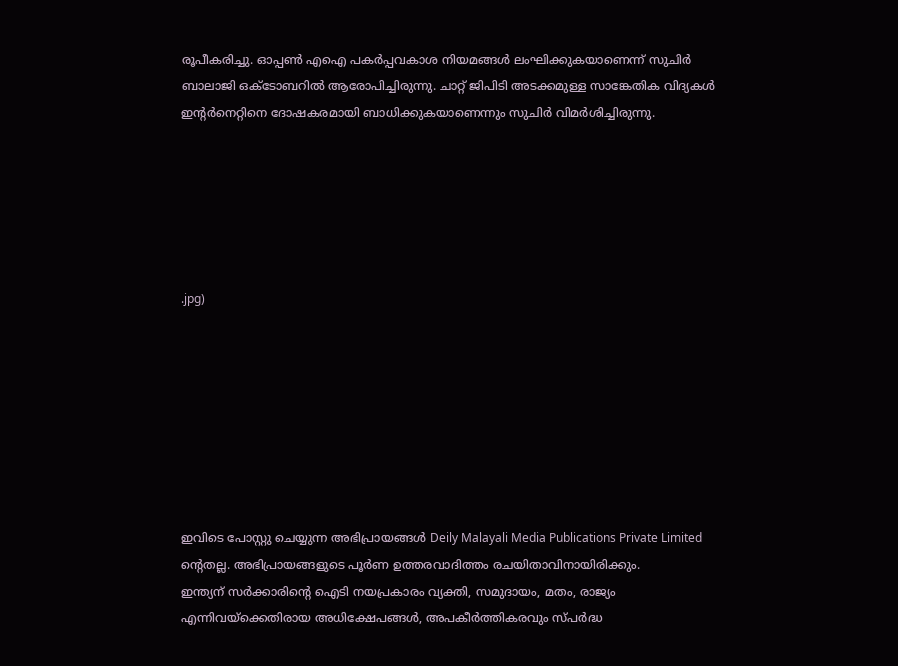രൂപീകരിച്ചു. ഓപ്പൺ എഐ പകർപ്പവകാശ നിയമങ്ങൾ ലംഘിക്കുകയാണെന്ന് സുചിർ ബാലാജി ഒക്ടോബറിൽ ആരോപിച്ചിരുന്നു. ചാറ്റ് ജിപിടി അടക്കമുള്ള സാങ്കേതിക വിദ്യകൾ ഇന്റർനെറ്റിനെ ദോഷകരമായി ബാധിക്കുകയാണെന്നും സുചിർ വിമർശിച്ചിരുന്നു.






.jpg)








ഇവിടെ പോസ്റ്റു ചെയ്യുന്ന അഭിപ്രായങ്ങൾ Deily Malayali Media Publications Private Limited ന്റെതല്ല. അഭിപ്രായങ്ങളുടെ പൂർണ ഉത്തരവാദിത്തം രചയിതാവിനായിരിക്കും.
ഇന്ത്യന് സർക്കാരിന്റെ ഐടി നയപ്രകാരം വ്യക്തി, സമുദായം, മതം, രാജ്യം എന്നിവയ്ക്കെതിരായ അധിക്ഷേപങ്ങൾ, അപകീർത്തികരവും സ്പർദ്ധ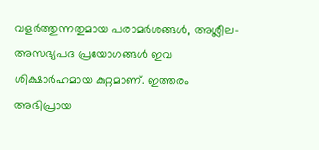വളർത്തുന്നതുമായ പരാമർശങ്ങൾ, അശ്ലീല-അസഭ്യപദ പ്രയോഗങ്ങൾ ഇവ ശിക്ഷാർഹമായ കുറ്റമാണ്. ഇത്തരം അഭിപ്രായ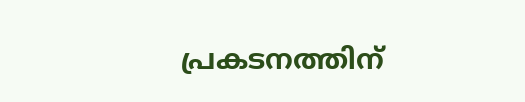പ്രകടനത്തിന്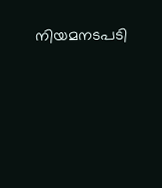നിയമനടപടി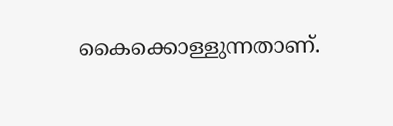കൈക്കൊള്ളുന്നതാണ്.